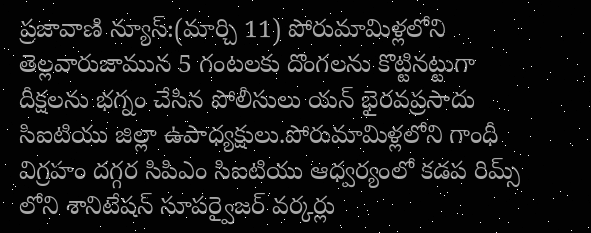ప్రజావాణి న్యూస్:(మార్చి 11) పోరుమామిళ్లలోని తెల్లవారుజామున 5 గంటలకు దొంగలను కొట్టినట్టుగా దీక్షలను భగ్నం చేసిన పోలీసులు యన్ భైరవప్రసాదు సిఐటియు జిల్లా ఉపాధ్యక్షులు.పోరుమామిళ్లలోని గాంధీ విగ్రహం దగ్గర సిపిఎం సిఐటియు ఆధ్వర్యంలో కడప రిమ్స్ లోని శానిటేషన్ సూపర్వైజర్ వర్కర్లు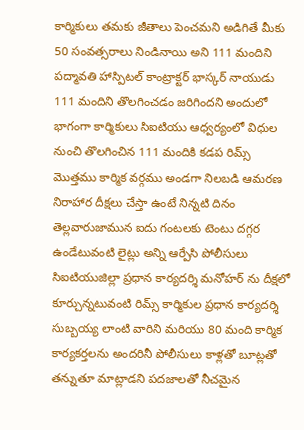కార్మికులు తమకు జీతాలు పెంచమని అడిగితే మీకు 50 సంవత్సరాలు నిండినాయి అని 111 మందిని పద్మావతి హాస్పిటల్ కాంట్రాక్టర్ భాస్కర్ నాయుడు 111 మందిని తొలగించడం జరిగిందని అందులో భాగంగా కార్మికులు సిఐటియు ఆధ్వర్యంలో విధుల నుంచి తొలగించిన 111 మందికి కడప రిమ్స్ మొత్తము కార్మిక వర్గము అండగా నిలబడి ఆమరణ నిరాహార దీక్షలు చేస్తా ఉంటే నిన్నటి దినం తెల్లవారుజామున ఐదు గంటలకు టెంటు దగ్గర ఉండేటువంటి లైట్లు అన్ని ఆర్పేసి పోలీసులు సిఐటియుజిల్లా ప్రధాన కార్యదర్శి మనోహర్ ను దీక్షలో కూర్చున్నటువంటి రిమ్స్ కార్మికుల ప్రధాన కార్యదర్శి సుబ్బయ్య లాంటి వారిని మరియు 80 మంది కార్మిక కార్యకర్తలను అందరినీ పోలీసులు కాళ్లతో బూట్లతో తన్నుతూ మాట్లాడని పదజాలతో నీచమైన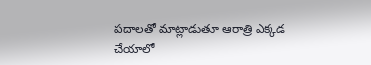పదాలతో మాట్లాడుతూ ఆరాత్రి ఎక్కడ చేయాలో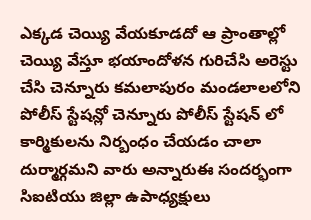ఎక్కడ చెయ్యి వేయకూడదో ఆ ప్రాంతాల్లో చెయ్యి వేస్తూ భయాందోళన గురిచేసి అరెస్టు చేసి చెన్నూరు కమలాపురం మండలాలలోని పోలీస్ స్టేషన్లో చెన్నూరు పోలీస్ స్టేషన్ లో కార్మికులను నిర్బంధం చేయడం చాలా దుర్మార్గమని వారు అన్నారుఈ సందర్భంగా సిఐటియు జిల్లా ఉపాధ్యక్షులు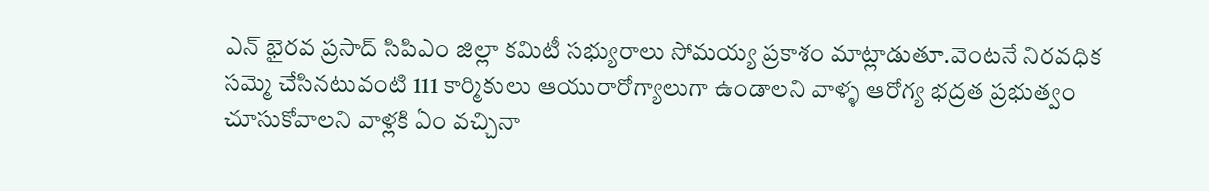ఎన్ భైరవ ప్రసాద్ సిపిఎం జిల్లా కమిటీ సభ్యురాలు సోమయ్య ప్రకాశం మాట్లాడుతూ.వెంటనే నిరవధిక సమ్మె చేసినటువంటి 111 కార్మికులు ఆయురారోగ్యాలుగా ఉండాలని వాళ్ళ ఆరోగ్య భద్రత ప్రభుత్వం చూసుకోవాలని వాళ్లకి ఏం వచ్చినా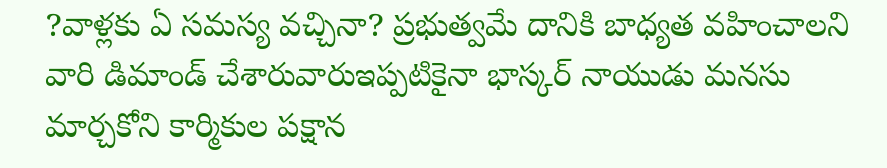?వాళ్లకు ఏ సమస్య వచ్చినా? ప్రభుత్వమే దానికి బాధ్యత వహించాలని వారి డిమాండ్ చేశారువారుఇప్పటికైనా భాస్కర్ నాయుడు మనసు మార్చకోని కార్మికుల పక్షాన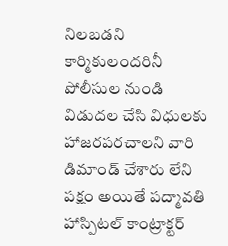నిలబడని కార్మికులందరినీ పోలీసుల నుండి విడుదల చేసి విధులకు హాజరపరచాలని వారి డిమాండ్ చేశారు లేని పక్షం అయితే పద్మావతి హాస్పిటల్ కాంట్రాక్టర్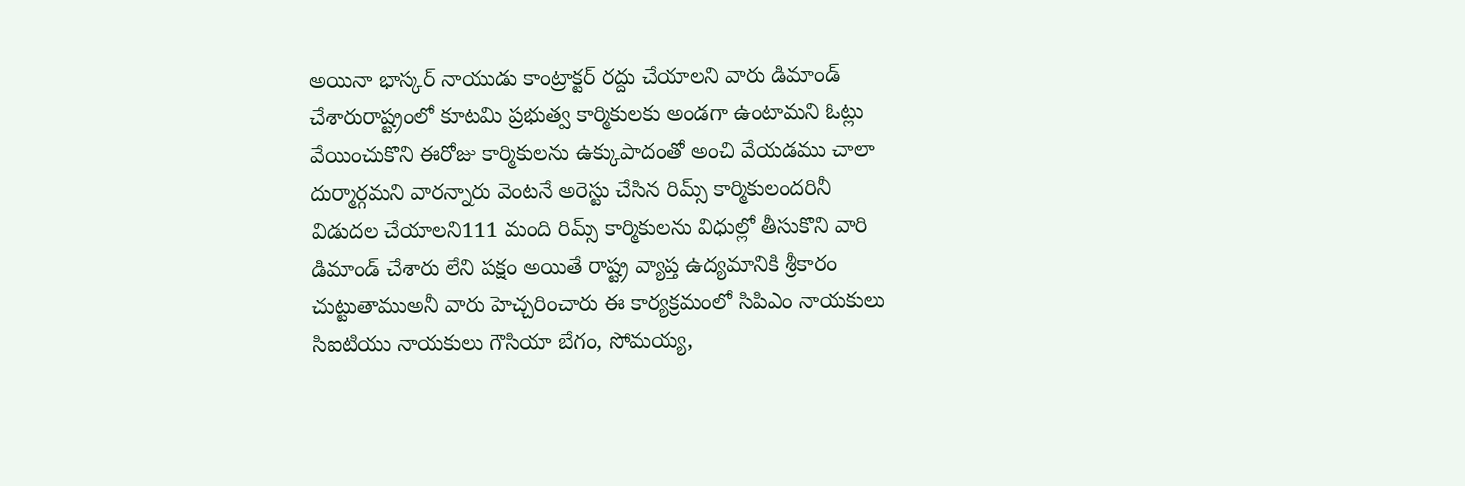అయినా భాస్కర్ నాయుడు కాంట్రాక్టర్ రద్దు చేయాలని వారు డిమాండ్ చేశారురాష్ట్రంలో కూటమి ప్రభుత్వ కార్మికులకు అండగా ఉంటామని ఓట్లు వేయించుకొని ఈరోజు కార్మికులను ఉక్కుపాదంతో అంచి వేయడము చాలా దుర్మార్గమని వారన్నారు వెంటనే అరెస్టు చేసిన రిమ్స్ కార్మికులందరినీ విడుదల చేయాలని111 మంది రిమ్స్ కార్మికులను విధుల్లో తీసుకొని వారి డిమాండ్ చేశారు లేని పక్షం అయితే రాష్ట్ర వ్యాప్త ఉద్యమానికి శ్రీకారం చుట్టుతాముఅనీ వారు హెచ్చరించారు ఈ కార్యక్రమంలో సిపిఎం నాయకులు సిఐటియు నాయకులు గౌసియా బేగం, సోమయ్య,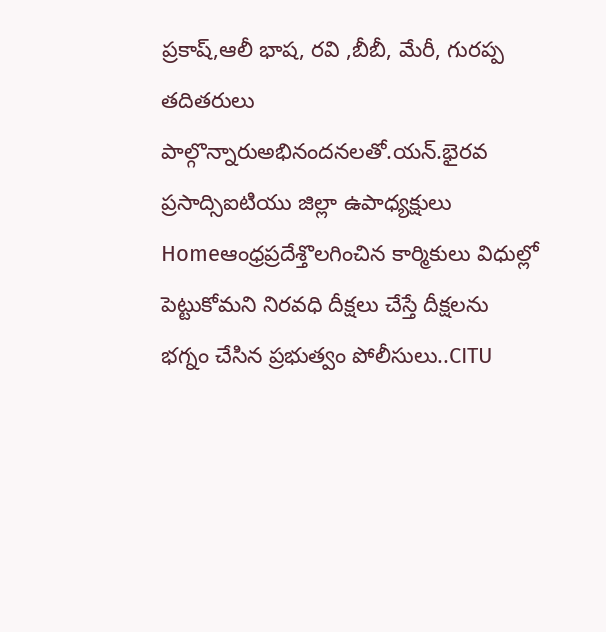ప్రకాష్,ఆలీ భాష, రవి ,బీబీ, మేరీ, గురప్ప తదితరులు పాల్గొన్నారుఅభినందనలతో.యన్.భైరవ ప్రసాద్సిఐటియు జిల్లా ఉపాధ్యక్షులు
Homeఆంధ్రప్రదేశ్తొలగించిన కార్మికులు విధుల్లో పెట్టుకోమని నిరవధి దీక్షలు చేస్తే దీక్షలను భగ్నం చేసిన ప్రభుత్వం పోలీసులు..CITU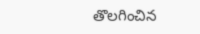తొలగించిన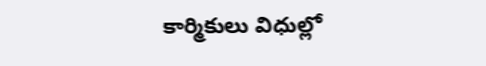కార్మికులు విధుల్లో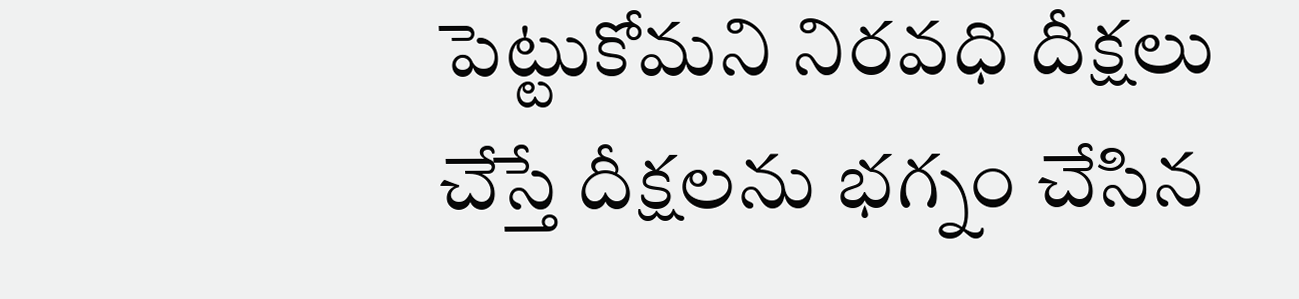పెట్టుకోమని నిరవధి దీక్షలు చేస్తే దీక్షలను భగ్నం చేసిన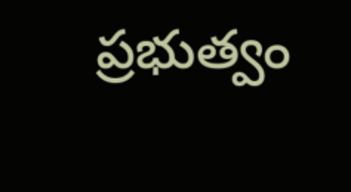ప్రభుత్వం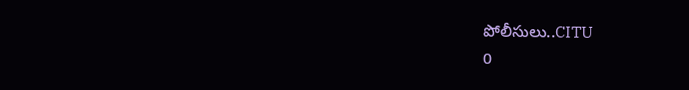పోలీసులు..CITU
0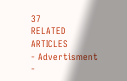37
RELATED ARTICLES
- Advertisment -